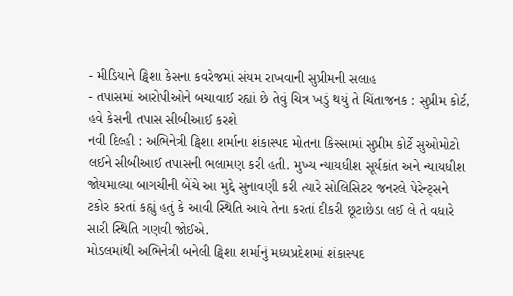- મીડિયાને ટ્વિશા કેસના કવરેજમાં સંયમ રાખવાની સુપ્રીમની સલાહ
- તપાસમાં આરોપીઓને બચાવાઈ રહ્યાં છે તેવું ચિત્ર ખડું થયું તે ચિંતાજનક : સુપ્રીમ કોર્ટ, હવે કેસની તપાસ સીબીઆઈ કરશે
નવી દિલ્હી : અભિનેત્રી ટ્વિશા શર્માના શંકાસ્પદ મોતના કિસ્સામાં સુપ્રીમ કોર્ટે સુઓમોટો લઈને સીબીઆઈ તપાસની ભલામણ કરી હતી. મુખ્ય ન્યાયધીશ સૂર્યકાંત અને ન્યાયધીશ જોયમાલ્યા બાગચીની બેંચે આ મુદ્દે સુનાવણી કરી ત્યારે સોલિસિટર જનરલે પેરેન્ટ્સને ટકોર કરતાં કહ્યું હતું કે આવી સ્થિતિ આવે તેના કરતાં દીકરી છૂટાછેડા લઈ લે તે વધારે સારી સ્થિતિ ગણવી જોઈએ.
મોડલમાંથી અભિનેત્રી બનેલી ટ્વિશા શર્માનું મધ્યપ્રદેશમાં શંકાસ્પદ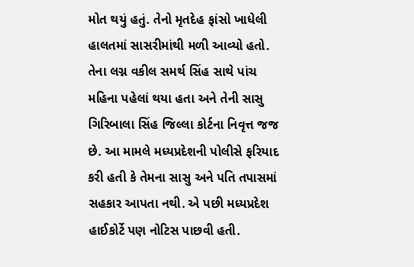મોત થયું હતું. તેનો મૃતદેહ ફાંસો ખાધેલી હાલતમાં સાસરીમાંથી મળી આવ્યો હતો. તેના લગ્ન વકીલ સમર્થ સિંહ સાથે પાંચ મહિના પહેલાં થયા હતા અને તેની સાસુ ગિરિબાલા સિંહ જિલ્લા કોર્ટના નિવૃત્ત જજ છે. આ મામલે મધ્યપ્રદેશની પોલીસે ફરિયાદ કરી હતી કે તેમના સાસુ અને પતિ તપાસમાં સહકાર આપતા નથી. એ પછી મધ્યપ્રદેશ હાઈકોર્ટે પણ નોટિસ પાછવી હતી.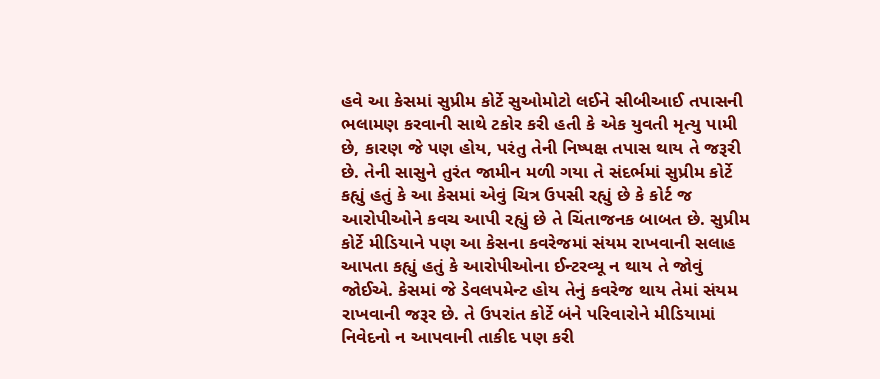હવે આ કેસમાં સુપ્રીમ કોર્ટે સુઓમોટો લઈને સીબીઆઈ તપાસની ભલામણ કરવાની સાથે ટકોર કરી હતી કે એક યુવતી મૃત્યુ પામી છે, કારણ જે પણ હોય, પરંતુ તેની નિષ્પક્ષ તપાસ થાય તે જરૂરી છે. તેની સાસુને તુરંત જામીન મળી ગયા તે સંદર્ભમાં સુપ્રીમ કોર્ટે કહ્યું હતું કે આ કેસમાં એવું ચિત્ર ઉપસી રહ્યું છે કે કોર્ટ જ આરોપીઓને કવચ આપી રહ્યું છે તે ચિંતાજનક બાબત છે. સુપ્રીમ કોર્ટે મીડિયાને પણ આ કેસના કવરેજમાં સંયમ રાખવાની સલાહ આપતા કહ્યું હતું કે આરોપીઓના ઈન્ટરવ્યૂ ન થાય તે જોવું જોઈએ. કેસમાં જે ડેવલપમેન્ટ હોય તેનું કવરેજ થાય તેમાં સંયમ રાખવાની જરૂર છે. તે ઉપરાંત કોર્ટે બંને પરિવારોને મીડિયામાં નિવેદનો ન આપવાની તાકીદ પણ કરી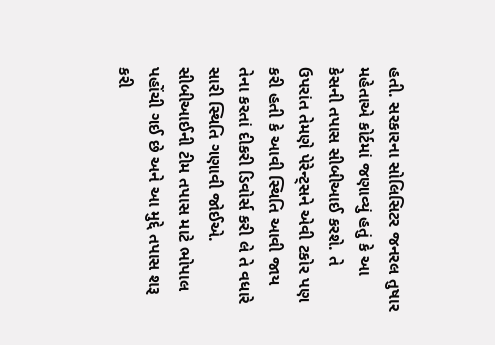હતી. સરકારના સોલિસિટર જનરલ તુષાર મહેતાએ કોર્ટમાં જણાવ્યું હતું કે આ કેસની તપાસ સીબીઆઈ કરશે. તે ઉપરાંત તેમણે પેરેન્ટ્સને એવી ટકોર પણ કરી હતી કે આવી સ્થિતિ આવી જાય તેના કરતાં દીકરી ડિવોર્સ કરી લે તે વધારે સારી સ્થિતિ ગણાવી જોઈએ. સીબીઆઈની ટીમ તપાસ માટે ભોપાલ પહોંચી ગઈ છે અને આ મુદ્દે તપાસ શરૂ કરી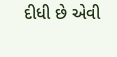દીધી છે એવી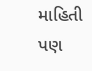માહિતી પણ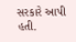સરકારે આપી હતી.